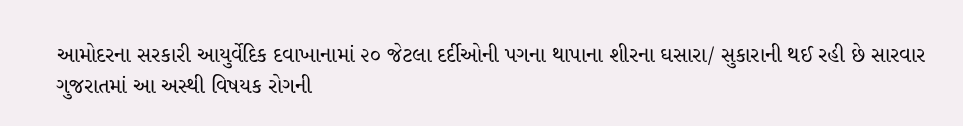આમોદરના સરકારી આયુર્વેદિક દવાખાનામાં ૨૦ જેટલા દર્દીઓની પગના થાપાના શીરના ઘસારા/ સુકારાની થઈ રહી છે સારવાર
ગુજરાતમાં આ અસ્થી વિષયક રોગની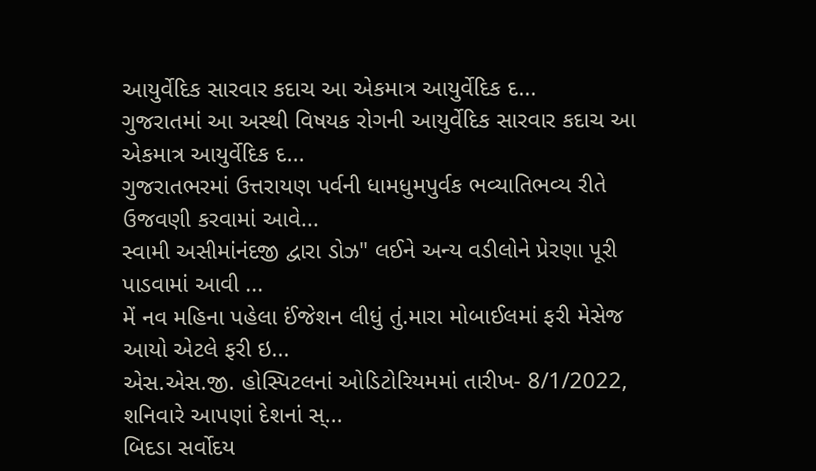આયુર્વેદિક સારવાર કદાચ આ એકમાત્ર આયુર્વેદિક દ...
ગુજરાતમાં આ અસ્થી વિષયક રોગની આયુર્વેદિક સારવાર કદાચ આ એકમાત્ર આયુર્વેદિક દ...
ગુજરાતભરમાં ઉત્તરાયણ પર્વની ધામધુમપુર્વક ભવ્યાતિભવ્ય રીતે ઉજવણી કરવામાં આવે...
સ્વામી અસીમાંનંદજી દ્વારા ડોઝ" લઈને અન્ય વડીલોને પ્રેરણા પૂરી પાડવામાં આવી ...
મેં નવ મહિના પહેલા ઈંજેશન લીધું તું.મારા મોબાઈલમાં ફરી મેસેજ આયો એટલે ફરી ઇ...
એસ.એસ.જી. હોસ્પિટલનાં ઓડિટોરિયમમાં તારીખ- 8/1/2022, શનિવારે આપણાં દેશનાં સ્...
બિદડા સર્વોદય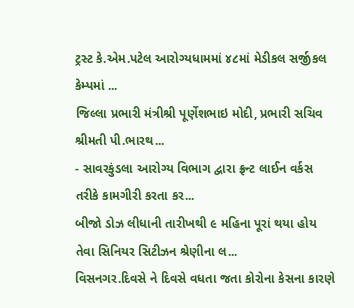ટ્રસ્ટ કે.એમ.પટેલ આરોગ્યધામમાં ૪૮માં મેડીકલ સર્જીકલ કેમ્પમાં ...
જિલ્લા પ્રભારી મંત્રીશ્રી પૂર્ણેશભાઇ મોદી, પ્રભારી સચિવ શ્રીમતી પી.ભારથ...
- સાવરકુંડલા આરોગ્ય વિભાગ દ્વારા ફ્રન્ટ લાઈન વર્કસ તરીકે કામગીરી કરતા કર...
બીજો ડોઝ લીધાની તારીખથી ૯ મહિના પૂરાં થયા હોય તેવા સિનિયર સિટીઝન શ્રેણીના લ...
વિસનગર.દિવસે ને દિવસે વધતા જતા કોરોના કેસના કારણે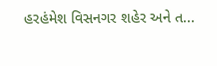હરહંમેશ વિસનગર શહેર અને ત...